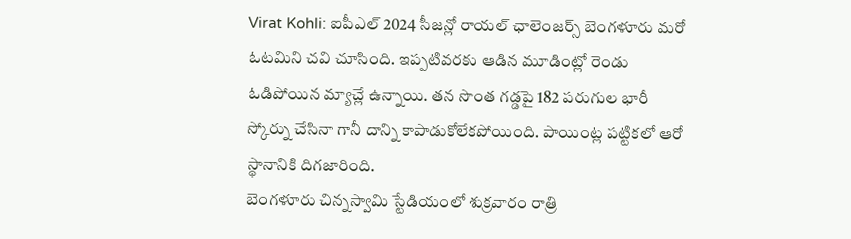Virat Kohli: ఐపీఎల్ 2024 సీజన్లో రాయల్ ఛాలెంజర్స్ బెంగళూరు మరో ఓటమిని చవి చూసింది. ఇప్పటివరకు ఆడిన మూడింట్లో రెండు ఓడిపోయిన మ్యాచ్లే ఉన్నాయి. తన సొంత గడ్డపై 182 పరుగుల భారీ స్కోర్ను చేసినా గానీ దాన్ని కాపాడుకోలేకపోయింది. పాయింట్ల పట్టికలో ఆరో స్థానానికి దిగజారింది.
బెంగళూరు చిన్నస్వామి స్టేడియంలో శుక్రవారం రాత్రి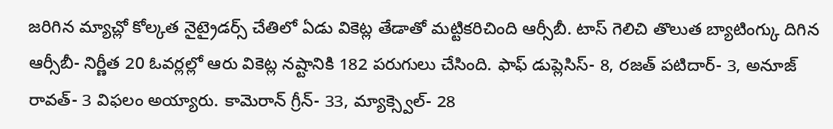జరిగిన మ్యాచ్లో కోల్కత నైట్రైడర్స్ చేతిలో ఏడు వికెట్ల తేడాతో మట్టికరిచింది ఆర్సీబీ. టాస్ గెలిచి తొలుత బ్యాటింగ్కు దిగిన ఆర్సీబీ- నిర్ణీత 20 ఓవర్లల్లో ఆరు వికెట్ల నష్టానికి 182 పరుగులు చేసింది. ఫాఫ్ డుప్లెసిస్- 8, రజత్ పటిదార్- 3, అనూజ్ రావత్- 3 విఫలం అయ్యారు. కామెరాన్ గ్రీన్- 33, మ్యాక్స్వెల్- 28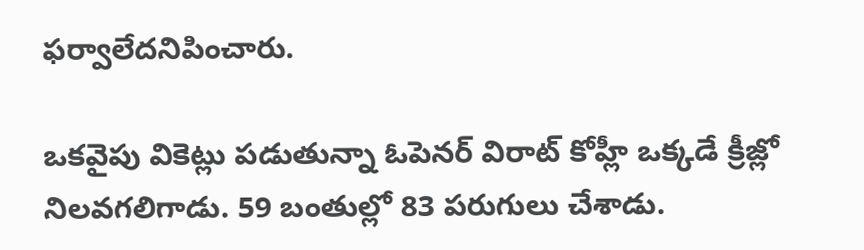ఫర్వాలేదనిపించారు.

ఒకవైపు వికెట్లు పడుతున్నా ఓపెనర్ విరాట్ కోహ్లీ ఒక్కడే క్రీజ్లో నిలవగలిగాడు. 59 బంతుల్లో 83 పరుగులు చేశాడు.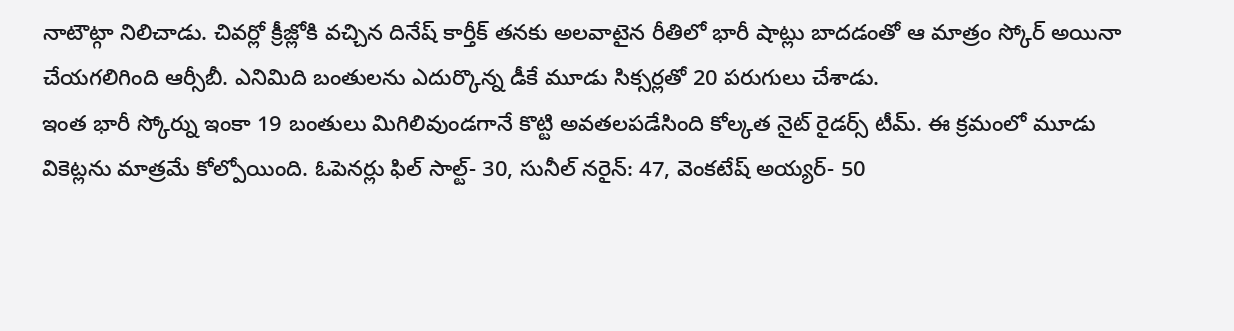నాటౌట్గా నిలిచాడు. చివర్లో క్రీజ్లోకి వచ్చిన దినేష్ కార్తీక్ తనకు అలవాటైన రీతిలో భారీ షాట్లు బాదడంతో ఆ మాత్రం స్కోర్ అయినా చేయగలిగింది ఆర్సీబీ. ఎనిమిది బంతులను ఎదుర్కొన్న డీకే మూడు సిక్సర్లతో 20 పరుగులు చేశాడు.
ఇంత భారీ స్కోర్ను ఇంకా 19 బంతులు మిగిలివుండగానే కొట్టి అవతలపడేసింది కోల్కత నైట్ రైడర్స్ టీమ్. ఈ క్రమంలో మూడు వికెట్లను మాత్రమే కోల్పోయింది. ఓపెనర్లు ఫిల్ సాల్ట్- 30, సునీల్ నరైన్: 47, వెంకటేష్ అయ్యర్- 50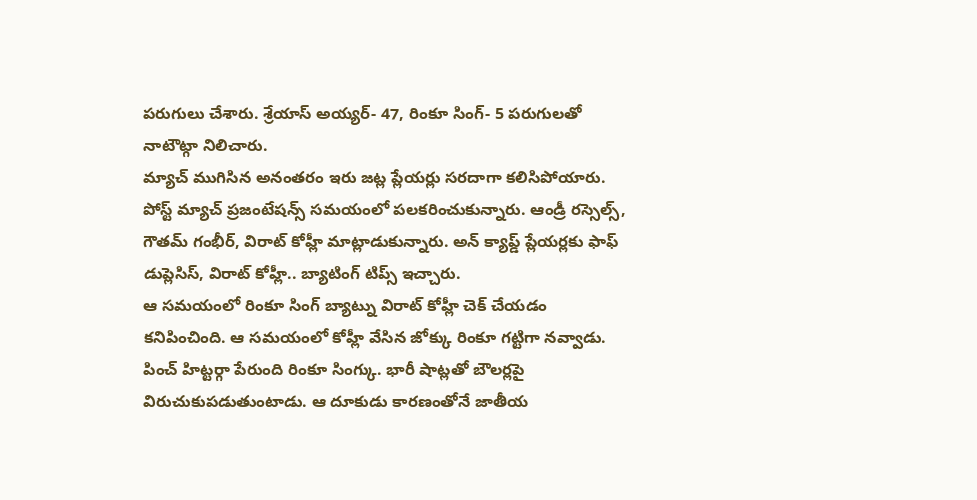పరుగులు చేశారు. శ్రేయాస్ అయ్యర్- 47, రింకూ సింగ్- 5 పరుగులతో నాటౌట్గా నిలిచారు.
మ్యాచ్ ముగిసిన అనంతరం ఇరు జట్ల ప్లేయర్లు సరదాగా కలిసిపోయారు. పోస్ట్ మ్యాచ్ ప్రజంటేషన్స్ సమయంలో పలకరించుకున్నారు. ఆండ్రీ రస్సెల్స్, గౌతమ్ గంభీర్, విరాట్ కోహ్లీ మాట్లాడుకున్నారు. అన్ క్యాప్డ్ ప్లేయర్లకు ఫాఫ్ డుప్లెసిస్, విరాట్ కోహ్లీ.. బ్యాటింగ్ టిప్స్ ఇచ్చారు.
ఆ సమయంలో రింకూ సింగ్ బ్యాట్ను విరాట్ కోహ్లీ చెక్ చేయడం కనిపించింది. ఆ సమయంలో కోహ్లీ వేసిన జోక్కు రింకూ గట్టిగా నవ్వాడు. పించ్ హిట్టర్గా పేరుంది రింకూ సింగ్కు. భారీ షాట్లతో బౌలర్లపై విరుచుకుపడుతుంటాడు. ఆ దూకుడు కారణంతోనే జాతీయ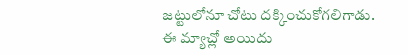జట్టులోనూ చోటు దక్కించుకోగలిగాడు. ఈ మ్యాచ్లో అయిదు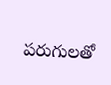పరుగులతో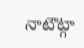నాటౌట్గా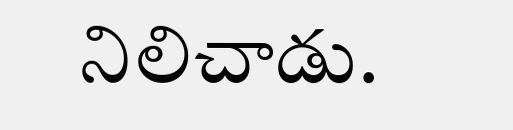నిలిచాడు.